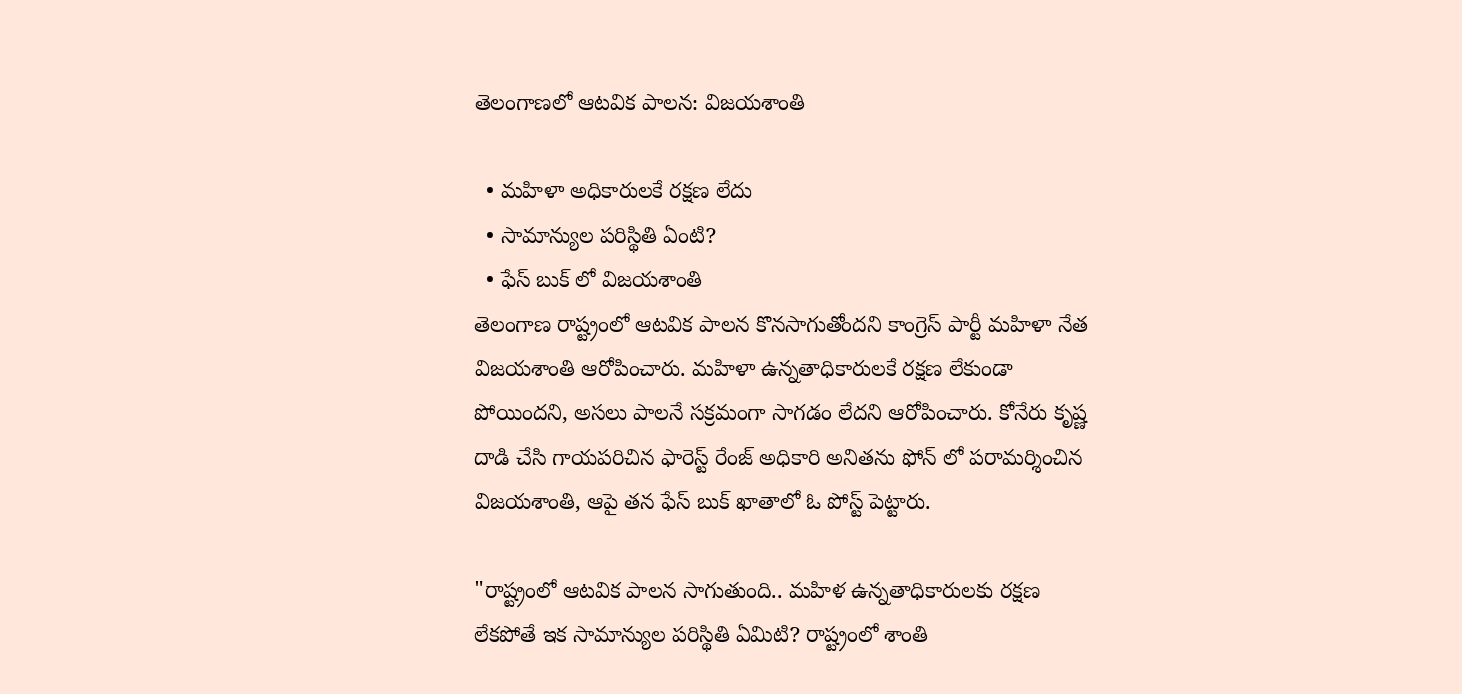తెలంగాణలో ఆటవిక పాలన: విజయశాంతి

  • మహిళా అధికారులకే రక్షణ లేదు
  • సామాన్యుల పరిస్థితి ఏంటి?
  • ఫేస్ బుక్ లో విజయశాంతి
తెలంగాణ రాష్ట్రంలో ఆటవిక పాలన కొనసాగుతోందని కాంగ్రెస్ పార్టీ మహిళా నేత విజయశాంతి ఆరోపించారు. మహిళా ఉన్నతాధికారులకే రక్షణ లేకుండా పోయిందని, అసలు పాలనే సక్రమంగా సాగడం లేదని ఆరోపించారు. కోనేరు కృష్ణ దాడి చేసి గాయపరిచిన ఫారెస్ట్ రేంజ్ అధికారి అనితను ఫోన్ లో పరామర్శించిన విజయశాంతి, ఆపై తన ఫేస్ బుక్ ఖాతాలో ఓ పోస్ట్ పెట్టారు.

"రాష్ట్రంలో ఆటవిక పాలన సాగుతుంది.. మహిళ ఉన్నతాధికారులకు రక్షణ లేకపోతే ఇక సామాన్యుల పరిస్థితి ఏమిటి? రాష్ట్రంలో శాంతి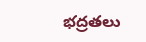భద్రతలు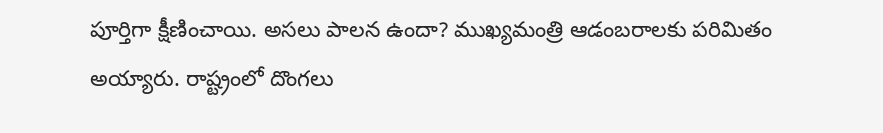పూర్తిగా క్షీణించాయి. అసలు పాలన ఉందా? ముఖ్యమంత్రి ఆడంబరాలకు పరిమితం అయ్యారు. రాష్ట్రంలో దొంగలు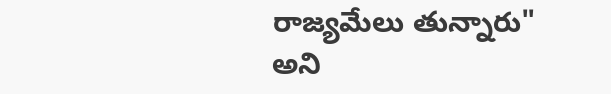రాజ్యమేలు తున్నారు" అని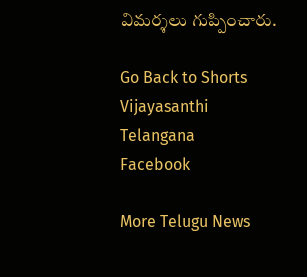విమర్శలు గుప్పించారు.

Go Back to Shorts
Vijayasanthi
Telangana
Facebook

More Telugu News